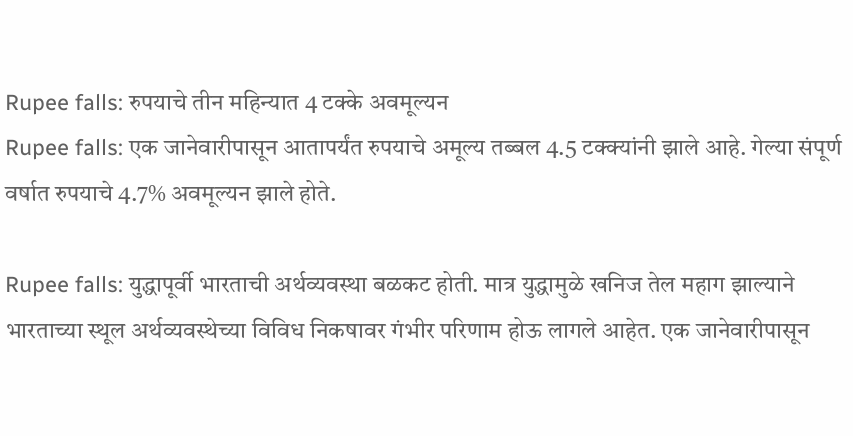Rupee falls: रुपयाचे तीन महिन्यात 4 टक्के अवमूल्यन
Rupee falls: एक जानेवारीपासून आतापर्यंत रुपयाचे अमूल्य तब्बल 4.5 टक्क्यांनी झाले आहे. गेल्या संपूर्ण वर्षात रुपयाचे 4.7% अवमूल्यन झाले होते.

Rupee falls: युद्धापूर्वी भारताची अर्थव्यवस्था बळकट होती. मात्र युद्धामुळे खनिज तेल महाग झाल्याने भारताच्या स्थूल अर्थव्यवस्थेच्या विविध निकषावर गंभीर परिणाम होऊ लागले आहेत. एक जानेवारीपासून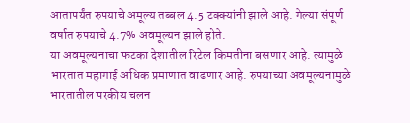आतापर्यंत रुपयाचे अमूल्य तब्बल 4.5 टक्क्यांनी झाले आहे. गेल्या संपूर्ण वर्षात रुपयाचे 4.7% अवमूल्यन झाले होते.
या अवमूल्यनाचा फटका देशातील रिटेल किमतीना बसणार आहे. त्यामुळे भारतात महागाई अधिक प्रमाणात वाढणार आहे. रुपयाच्या अवमूल्यनामुळे भारतातील परकीय चलन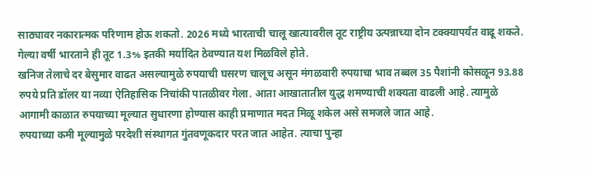साठ्यावर नकारात्मक परिणाम होऊ शकतो. 2026 मध्ये भारताची चालू खात्यावरील तूट राष्ट्रीय उत्पन्नाच्या दोन टक्क्यापर्यंत वाढू शकते. गेल्या वर्षी भारताने ही तूट 1.3% इतकी मर्यादित ठेवण्यात यश मिळविले होते.
खनिज तेलाचे दर बेसुमार वाढत असल्यामुळे रुपयाची घसरण चालूच असून मंगळवारी रुपयाचा भाव तब्बल 35 पैशांनी कोसळून 93.88 रुपये प्रति डॉलर या नव्या ऐतिहासिक निचांकी पातळीवर गेला. आता आखातातील युद्ध शमण्याची शक्यता वाढली आहे. त्यामुळे आगामी काळात रुपयाच्या मूल्यात सुधारणा होण्यास काही प्रमाणात मदत मिळू शकेल असे समजले जात आहे.
रुपयाच्या कमी मूल्यामुळे परदेशी संस्थागत गुंतवणूकदार परत जात आहेत. त्याचा पुन्हा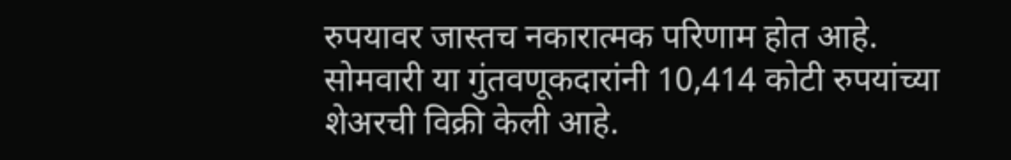रुपयावर जास्तच नकारात्मक परिणाम होत आहे. सोमवारी या गुंतवणूकदारांनी 10,414 कोटी रुपयांच्या शेअरची विक्री केली आहे.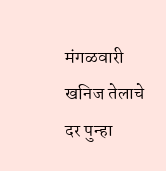मंगळवारी खनिज तेलाचे दर पुन्हा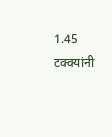1.45 टक्क्यांनी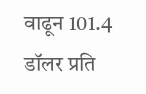वाढून 101.4 डॉलर प्रति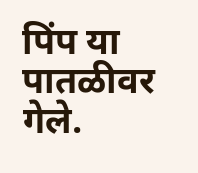पिंप या पातळीवर गेले.